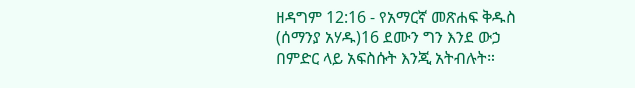ዘዳግም 12:16 - የአማርኛ መጽሐፍ ቅዱስ (ሰማንያ አሃዱ)16 ደሙን ግን እንደ ውኃ በምድር ላይ አፍስሱት እንጂ አትብሉት።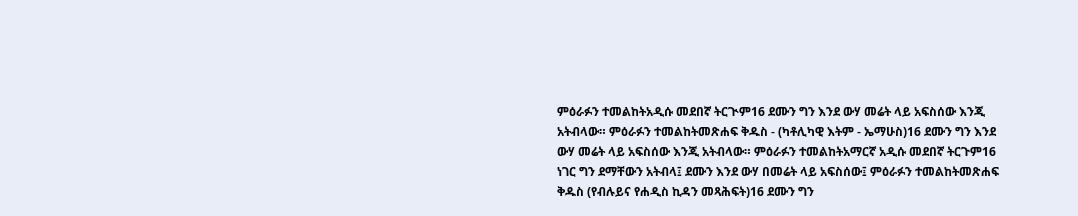ምዕራፉን ተመልከትአዲሱ መደበኛ ትርጒም16 ደሙን ግን እንደ ውሃ መሬት ላይ አፍስሰው እንጂ አትብላው። ምዕራፉን ተመልከትመጽሐፍ ቅዱስ - (ካቶሊካዊ እትም - ኤማሁስ)16 ደሙን ግን እንደ ውሃ መሬት ላይ አፍስሰው እንጂ አትብላው። ምዕራፉን ተመልከትአማርኛ አዲሱ መደበኛ ትርጉም16 ነገር ግን ደማቸውን አትብላ፤ ደሙን እንደ ውሃ በመሬት ላይ አፍስሰው፤ ምዕራፉን ተመልከትመጽሐፍ ቅዱስ (የብሉይና የሐዲስ ኪዳን መጻሕፍት)16 ደሙን ግን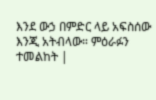እንደ ውኃ በምድር ላይ አፍስሰው እንጂ አትብላው። ምዕራፉን ተመልከት |